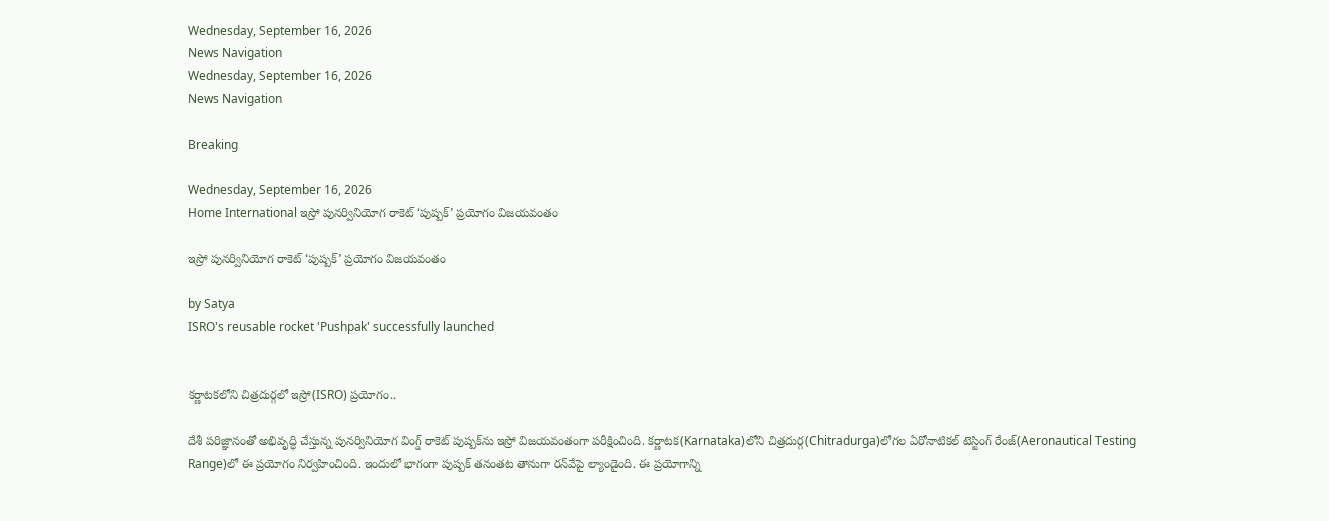Wednesday, September 16, 2026
News Navigation
Wednesday, September 16, 2026
News Navigation

Breaking

Wednesday, September 16, 2026
Home International ఇస్రో పునర్వినియోగ రాకెట్ ‘పుష్పక్’ ప్రయోగం విజయవంతం

ఇస్రో పునర్వినియోగ రాకెట్ ‘పుష్పక్’ ప్రయోగం విజయవంతం

by Satya
ISRO's reusable rocket 'Pushpak' successfully launched


కర్ణాటకలోని చిత్రదుర్గలో ఇస్రో(ISRO) ప్రయోగం..

దేశీ పరిజ్ఞానంతో అభివృద్ధి చేస్తున్న పునర్వినియోగ వింగ్డ్ రాకెట్ పుష్పక్‌ను ఇస్రో విజయవంతంగా పరీక్షించింది. కర్ణాటక(Karnataka)లోని చిత్రదుర్గ(Chitradurga)లోగల ఏరోనాటికల్ టెస్టింగ్ రేంజ్‌(Aeronautical Testing Range)లో ఈ ప్రయోగం నిర్వహించింది. ఇందులో భాగంగా పుష్పక్ తనంతట తానుగా రన్‌వే‌పై ల్యాండైంది. ఈ ప్రయోగాన్ని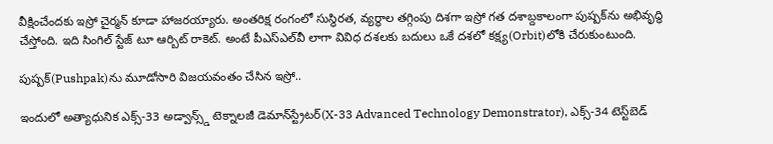వీక్షించేందకు ఇస్రో చైర్మన్ కూడా హాజరయ్యారు. అంతరిక్ష రంగంలో సుస్థిరత‌, వ్యర్థాల తగ్గింపు దిశగా ఇస్రో గత దశాబ్దకాలంగా పుష్పక్‌ను అభివృద్ధి చేస్తోంది. ఇది సింగిల్ స్టేజ్ టూ ఆర్బిట్ రాకెట్. అంటే పీఎస్‌ఎల్‌వీ లాగా వివిధ దశలకు బదులు ఒకే దశలో కక్ష్య(Orbit)లోకి చేరుకుంటుంది.

పుష్పక్‌(Pushpak)ను మూడోసారి విజయవంతం చేసిన ఇస్రో..

ఇందులో అత్యాధునిక ఎక్స్-33 అడ్వాన్స్డ్ టెక్నాలజీ డెమాన్‌స్ట్రేటర్(X-33 Advanced Technology Demonstrator), ఎక్స్-34 టెస్ట్‌బెడ్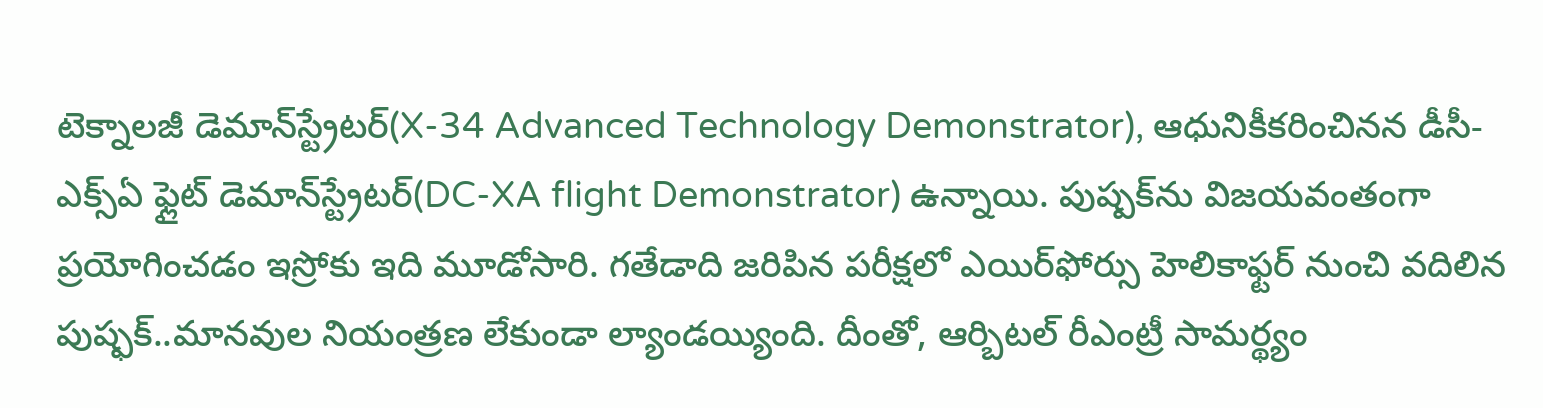టెక్నాలజీ డెమాన్‌స్ట్రేటర్(X-34 Advanced Technology Demonstrator), ఆధునికీకరించినన డీసీ-ఎక్స్ఏ ఫ్లైట్ డెమాన్‌స్ట్రేటర్(DC-XA flight Demonstrator) ఉన్నాయి. పుష్పక్‌ను విజయవంతంగా ప్రయోగించడం ఇస్రోకు ఇది మూడోసారి. గతేడాది జరిపిన పరీక్షలో ఎయిర్‌ఫోర్సు హెలికాఫ్టర్ నుంచి వదిలిన పుష్ఫక్..మానవుల నియంత్రణ లేకుండా ల్యాండయ్యింది. దీంతో, ఆర్బిటల్ రీఎంట్రీ సామర్థ్యం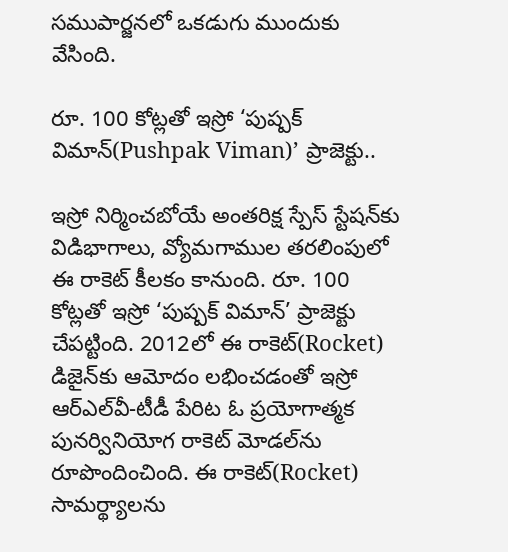సముపార్జనలో ఒకడుగు ముందుకు వేసింది.

రూ. 100 కోట్లతో ఇస్రో ‘పుష్పక్ విమాన్(Pushpak Viman)’ ప్రాజెక్టు..

ఇస్రో నిర్మించబోయే అంతరిక్ష స్పేస్ స్టేషన్‌కు విడిభాగాలు, వ్యోమగాముల తరలింపులో ఈ రాకెట్ కీలకం కానుంది. రూ. 100 కోట్లతో ఇస్రో ‘పుష్పక్ విమాన్’ ప్రాజెక్టు చేపట్టింది. 2012లో ఈ రాకెట్(Rocket) డిజైన్‌కు ఆమోదం లభించడంతో ఇస్రో ఆర్ఎల్‌వీ-టీడీ పేరిట ఓ ప్రయోగాత్మక పునర్వినియోగ రాకెట్ మోడల్‌ను రూపొందించింది. ఈ రాకెట్‌(Rocket) సామర్థ్యాలను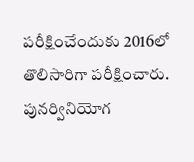పరీక్షించేందుకు 2016లో తొలిసారిగా పరీక్షించారు. పునర్వినియోగ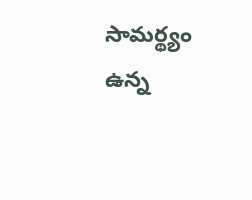సామర్థ్యం ఉన్న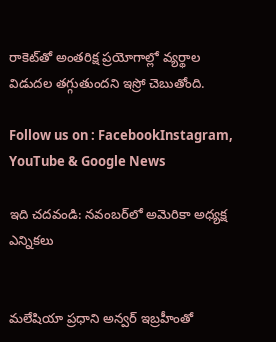రాకెట్‌తో అంతరిక్ష ప్రయోగాల్లో వ్యర్థాల విడుదల తగ్గుతుందని ఇస్రో చెబుతోంది.

Follow us on : FacebookInstagram, YouTube & Google News

ఇది చదవండి: న‌వంబ‌ర్‌లో అమెరికా అధ్య‌క్ష ఎన్నిక‌లు


మలేషియా ప్రధాని అన్వర్ ఇబ్రహీంతో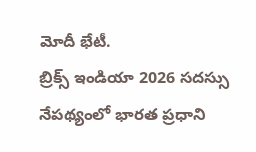మోదీ భేటీ.
బ్రిక్స్ ఇండియా 2026 సదస్సు నేపథ్యంలో భారత ప్రధాని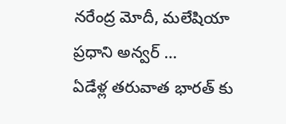నరేంద్ర మోదీ, మలేషియా ప్రధాని అన్వర్ …
ఏడేళ్ల తరువాత భారత్ కు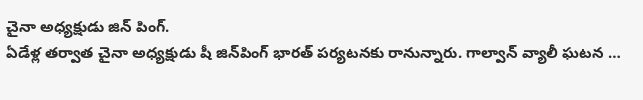చైనా అధ్యక్షుడు జిన్ పింగ్.
ఏడేళ్ల తర్వాత చైనా అధ్యక్షుడు షీ జిన్‌పింగ్ భారత్‌ పర్యటనకు రానున్నారు. గాల్వాన్ వ్యాలీ ఘటన …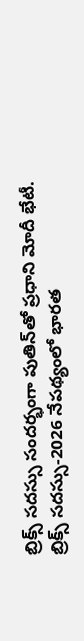బ్రిక్స్ సదస్సు సందర్భంగా పుతిన్‌తో ప్రధాని మోదీ భేటీ.
బ్రిక్స్ సదస్సు-2026 నేపథ్యంలో భారత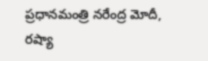ప్రధానమంత్రి నరేంద్ర మోదీ, రష్యా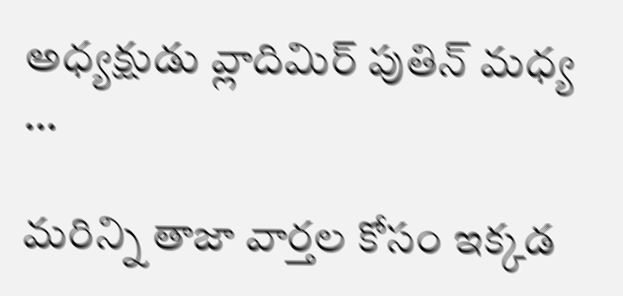అధ్యక్షుడు వ్లాదిమిర్ పుతిన్ మధ్య …

మరిన్ని తాజా వార్తల కోసం ఇక్కడ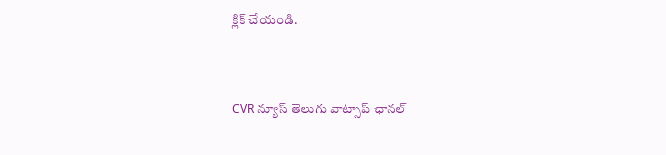క్లిక్ చేయండి.


CVR న్యూస్ తెలుగు వాట్సాప్ ఛానల్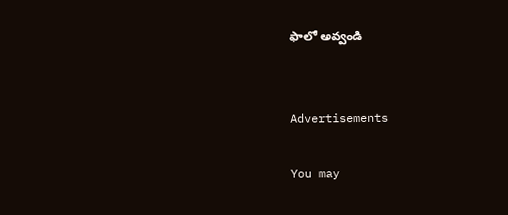ఫాలో అవ్వండి


Advertisements

You may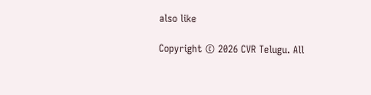also like

Copyright © 2026 CVR Telugu. All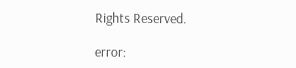Rights Reserved.

error: